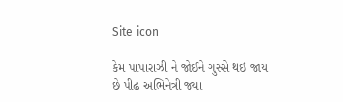Site icon

કેમ પાપારાઝી ને જોઈને ગુસ્સે થઇ જાય છે પીઢ અભિનેત્રી જ્યા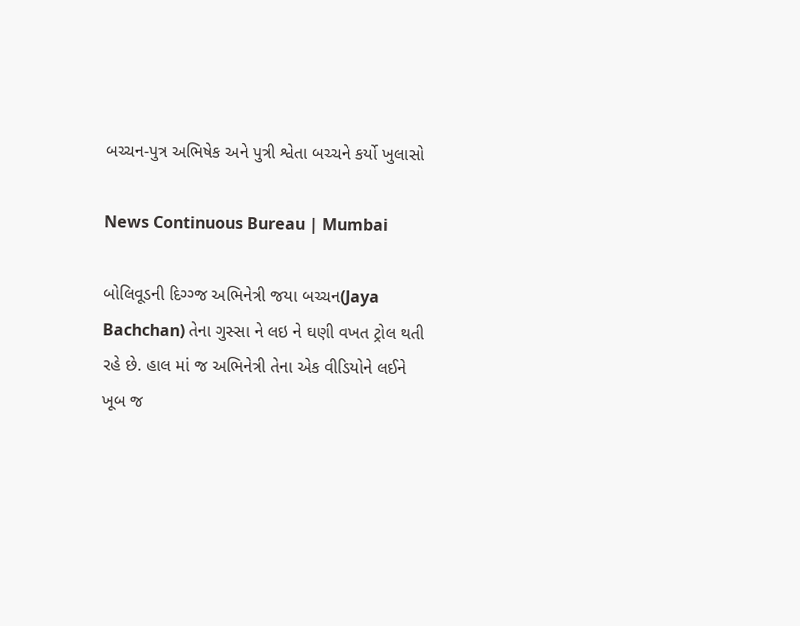બચ્ચન-પુત્ર અભિષેક અને પુત્રી શ્વેતા બચ્ચને કર્યો ખુલાસો

News Continuous Bureau | Mumbai

બોલિવૂડની દિગ્ગ્જ અભિનેત્રી જયા બચ્ચન(Jaya Bachchan) તેના ગુસ્સા ને લઇ ને ઘણી વખત ટ્રોલ થતી રહે છે. હાલ માં જ અભિનેત્રી તેના એક વીડિયોને લઈને ખૂબ જ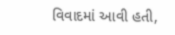વિવાદમાં આવી હતી,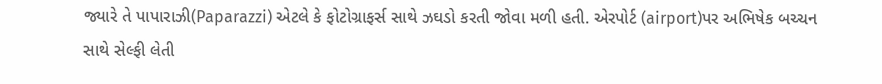જ્યારે તે પાપારાઝી(Paparazzi) એટલે કે ફોટોગ્રાફર્સ સાથે ઝઘડો કરતી જોવા મળી હતી. એરપોર્ટ (airport)પર અભિષેક બચ્ચન સાથે સેલ્ફી લેતી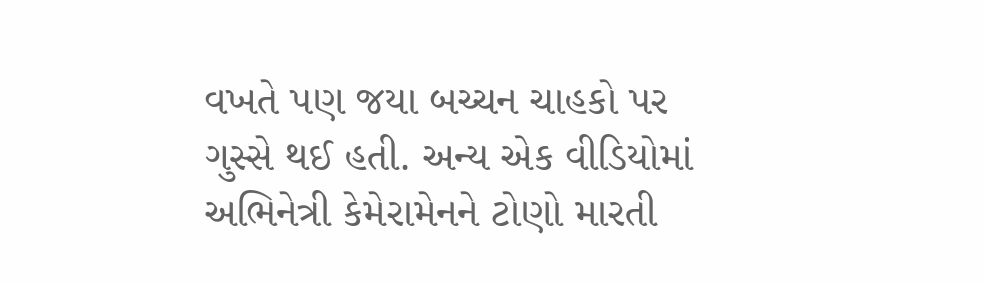વખતે પણ જયા બચ્ચન ચાહકો પર ગુસ્સે થઈ હતી. અન્ય એક વીડિયોમાં અભિનેત્રી કેમેરામેનને ટોણો મારતી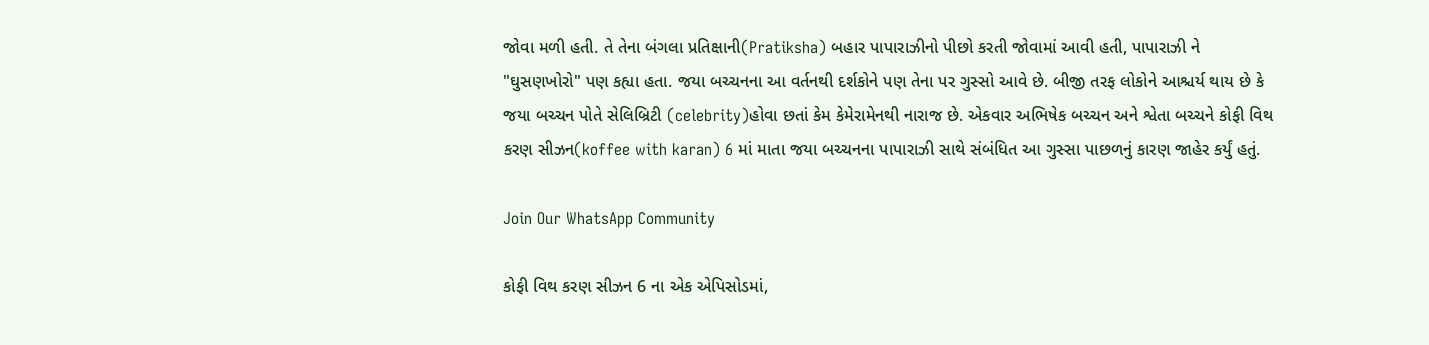જોવા મળી હતી. તે તેના બંગલા પ્રતિક્ષાની(Pratiksha) બહાર પાપારાઝીનો પીછો કરતી જોવામાં આવી હતી, પાપારાઝી ને "ઘુસણખોરો" પણ કહ્યા હતા. જયા બચ્ચનના આ વર્તનથી દર્શકોને પણ તેના પર ગુસ્સો આવે છે. બીજી તરફ લોકોને આશ્ચર્ય થાય છે કે જયા બચ્ચન પોતે સેલિબ્રિટી (celebrity)હોવા છતાં કેમ કેમેરામેનથી નારાજ છે. એકવાર અભિષેક બચ્ચન અને શ્વેતા બચ્ચને કોફી વિથ કરણ સીઝન(koffee with karan) 6 માં માતા જયા બચ્ચનના પાપારાઝી સાથે સંબંધિત આ ગુસ્સા પાછળનું કારણ જાહેર કર્યું હતું.

Join Our WhatsApp Community

કોફી વિથ કરણ સીઝન 6 ના એક એપિસોડમાં,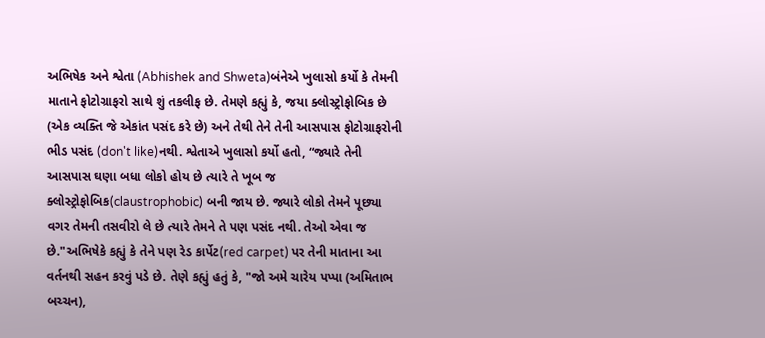અભિષેક અને શ્વેતા (Abhishek and Shweta)બંનેએ ખુલાસો કર્યો કે તેમની માતાને ફોટોગ્રાફરો સાથે શું તકલીફ છે. તેમણે કહ્યું કે, જયા ક્લોસ્ટ્રોફોબિક છે (એક વ્યક્તિ જે એકાંત પસંદ કરે છે) અને તેથી તેને તેની આસપાસ ફોટોગ્રાફરોની ભીડ પસંદ (don't like)નથી. શ્વેતાએ ખુલાસો કર્યો હતો, “જ્યારે તેની આસપાસ ઘણા બધા લોકો હોય છે ત્યારે તે ખૂબ જ ક્લોસ્ટ્રોફોબિક(claustrophobic) બની જાય છે. જ્યારે લોકો તેમને પૂછ્યા વગર તેમની તસવીરો લે છે ત્યારે તેમને તે પણ પસંદ નથી. તેઓ એવા જ છે."અભિષેકે કહ્યું કે તેને પણ રેડ કાર્પેટ(red carpet) પર તેની માતાના આ વર્તનથી સહન કરવું પડે છે. તેણે કહ્યું હતું કે, "જો અમે ચારેય પપ્પા (અમિતાભ બચ્ચન),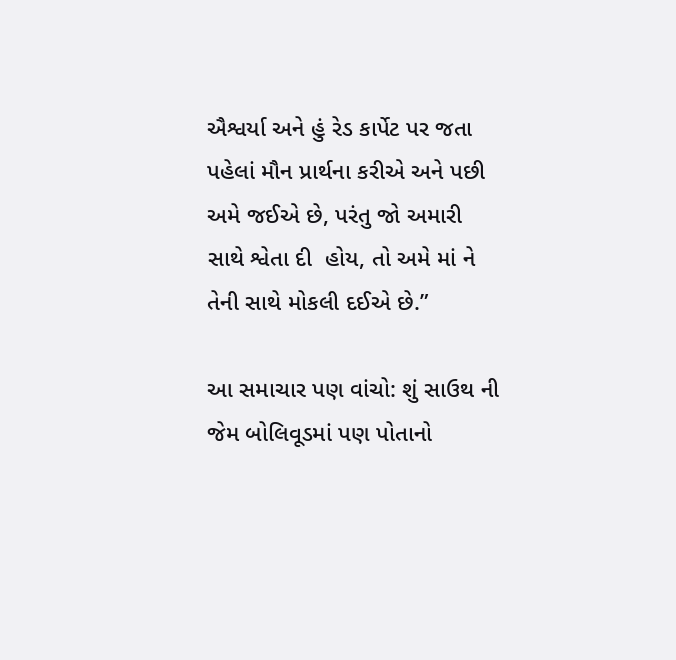ઐશ્વર્યા અને હું રેડ કાર્પેટ પર જતા પહેલાં મૌન પ્રાર્થના કરીએ અને પછી અમે જઈએ છે, પરંતુ જો અમારી સાથે શ્વેતા દી  હોય, તો અમે માં ને તેની સાથે મોકલી દઈએ છે.”

આ સમાચાર પણ વાંચો: શું સાઉથ ની જેમ બોલિવૂડમાં પણ પોતાનો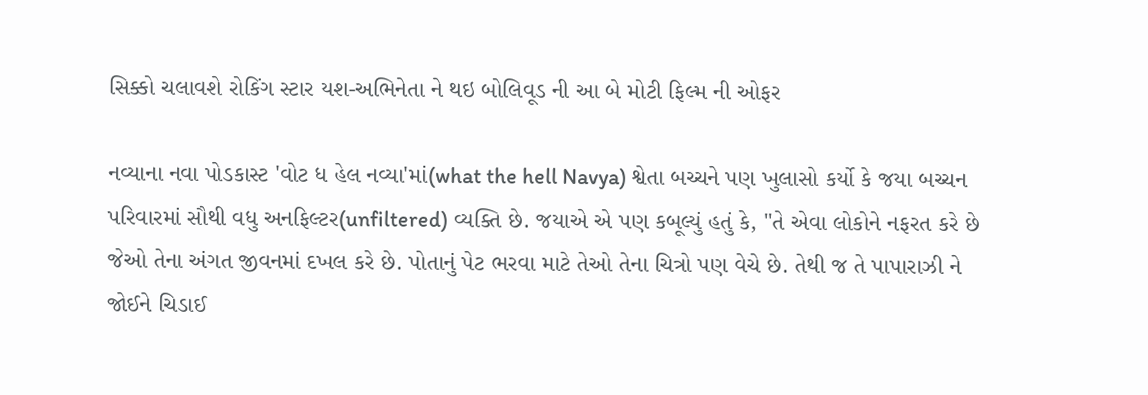સિક્કો ચલાવશે રોકિંગ સ્ટાર યશ-અભિનેતા ને થઇ બોલિવૂડ ની આ બે મોટી ફિલ્મ ની ઓફર

નવ્યાના નવા પોડકાસ્ટ 'વોટ ધ હેલ નવ્યા'માં(what the hell Navya) શ્વેતા બચ્ચને પણ ખુલાસો કર્યો કે જયા બચ્ચન પરિવારમાં સૌથી વધુ અનફિલ્ટર(unfiltered) વ્યક્તિ છે. જયાએ એ પણ કબૂલ્યું હતું કે, "તે એવા લોકોને નફરત કરે છે જેઓ તેના અંગત જીવનમાં દખલ કરે છે. પોતાનું પેટ ભરવા માટે તેઓ તેના ચિત્રો પણ વેચે છે. તેથી જ તે પાપારાઝી ને જોઈને ચિડાઈ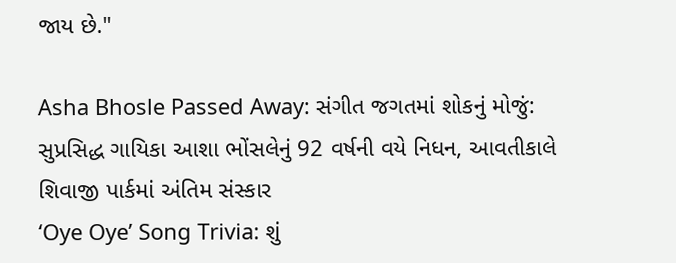જાય છે."

Asha Bhosle Passed Away: સંગીત જગતમાં શોકનું મોજું: સુપ્રસિદ્ધ ગાયિકા આશા ભોંસલેનું 92 વર્ષની વયે નિધન, આવતીકાલે શિવાજી પાર્કમાં અંતિમ સંસ્કાર
‘Oye Oye’ Song Trivia: શું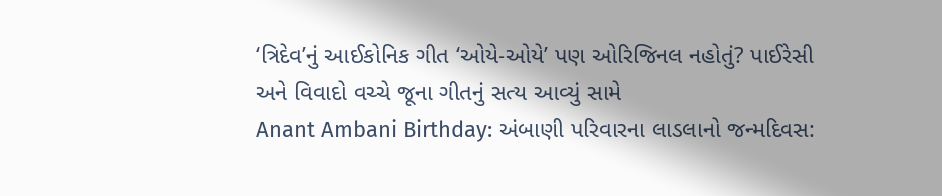‘ત્રિદેવ’નું આઈકોનિક ગીત ‘ઓયે-ઓયે’ પણ ઓરિજિનલ નહોતું? પાઈરેસી અને વિવાદો વચ્ચે જૂના ગીતનું સત્ય આવ્યું સામે
Anant Ambani Birthday: અંબાણી પરિવારના લાડલાનો જન્મદિવસ: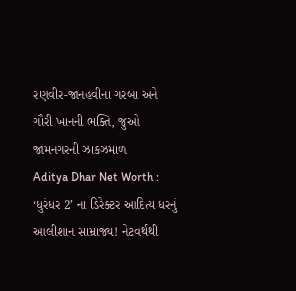રણવીર-જાનહવીના ગરબા અને ગૌરી ખાનની ભક્તિ, જુઓ જામનગરની ઝાકઝમાળ
Aditya Dhar Net Worth : ‘ધુરંધર 2’ ના ડિરેક્ટર આદિત્ય ધરનું આલીશાન સામ્રાજ્ય! નેટવર્થથી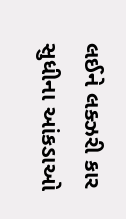લઈને લક્ઝરી કાર સુધીના આંકડાઓ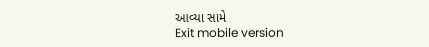આવ્યા સામે
Exit mobile version